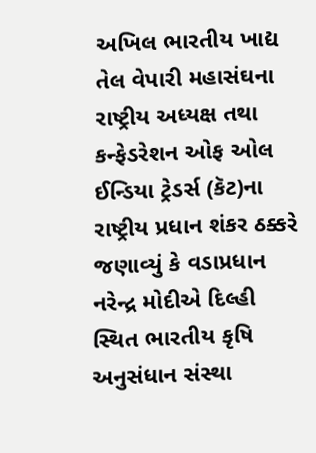અખિલ ભારતીય ખાદ્ય તેલ વેપારી મહાસંઘના રાષ્ટ્રીય અધ્યક્ષ તથા કન્ફેડરેશન ઓફ ઓલ ઈન્ડિયા ટ્રેડર્સ (કૅટ)ના રાષ્ટ્રીય પ્રધાન શંકર ઠક્કરે જણાવ્યું કે વડાપ્રધાન નરેન્દ્ર મોદીએ દિલ્હી સ્થિત ભારતીય કૃષિ અનુસંધાન સંસ્થા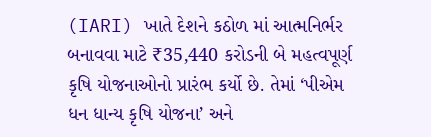(IARI) ખાતે દેશને કઠોળ માં આત્મનિર્ભર બનાવવા માટે ₹35,440 કરોડની બે મહત્વપૂર્ણ કૃષિ યોજનાઓનો પ્રારંભ કર્યો છે. તેમાં ‘પીએમ ધન ધાન્ય કૃષિ યોજના’ અને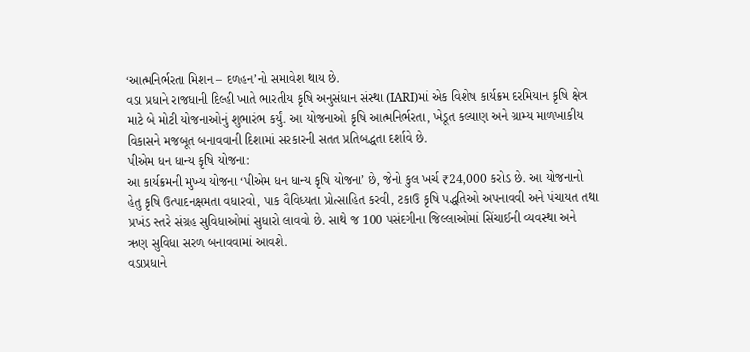‘આત્મનિર્ભરતા મિશન – દળહન’નો સમાવેશ થાય છે.
વડા પ્રધાને રાજધાની દિલ્હી ખાતે ભારતીય કૃષિ અનુસંધાન સંસ્થા (IARI)માં એક વિશેષ કાર્યક્રમ દરમિયાન કૃષિ ક્ષેત્ર માટે બે મોટી યોજનાઓનું શુભારંભ કર્યું. આ યોજનાઓ કૃષિ આત્મનિર્ભરતા, ખેડૂત કલ્યાણ અને ગ્રામ્ય માળખાકીય વિકાસને મજબૂત બનાવવાની દિશામાં સરકારની સતત પ્રતિબદ્ધતા દર્શાવે છે.
પીએમ ધન ધાન્ય કૃષિ યોજના:
આ કાર્યક્રમની મુખ્ય યોજના ‘પીએમ ધન ધાન્ય કૃષિ યોજના’ છે, જેનો કુલ ખર્ચ ₹24,000 કરોડ છે. આ યોજનાનો હેતુ કૃષિ ઉત્પાદનક્ષમતા વધારવો, પાક વૈવિધ્યતા પ્રોત્સાહિત કરવી, ટકાઉ કૃષિ પદ્ધતિઓ અપનાવવી અને પંચાયત તથા પ્રખંડ સ્તરે સંગ્રહ સુવિધાઓમાં સુધારો લાવવો છે. સાથે જ 100 પસંદગીના જિલ્લાઓમાં સિંચાઈની વ્યવસ્થા અને ઋણ સુવિધા સરળ બનાવવામાં આવશે.
વડાપ્રધાને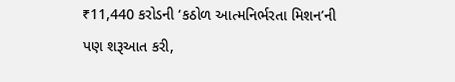₹11,440 કરોડની ‘કઠોળ આત્મનિર્ભરતા મિશન’ની પણ શરૂઆત કરી,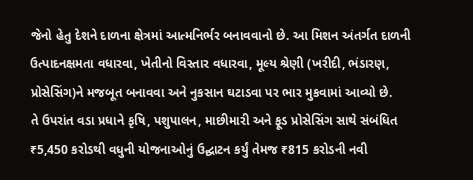જેનો હેતુ દેશને દાળના ક્ષેત્રમાં આત્મનિર્ભર બનાવવાનો છે. આ મિશન અંતર્ગત દાળની ઉત્પાદનક્ષમતા વધારવા, ખેતીનો વિસ્તાર વધારવા, મૂલ્ય શ્રેણી (ખરીદી, ભંડારણ, પ્રોસેસિંગ)ને મજબૂત બનાવવા અને નુકસાન ઘટાડવા પર ભાર મુકવામાં આવ્યો છે.
તે ઉપરાંત વડા પ્રધાને કૃષિ, પશુપાલન, માછીમારી અને ફૂડ પ્રોસેસિંગ સાથે સંબંધિત ₹5,450 કરોડથી વધુની યોજનાઓનું ઉદ્ઘાટન કર્યું તેમજ ₹815 કરોડની નવી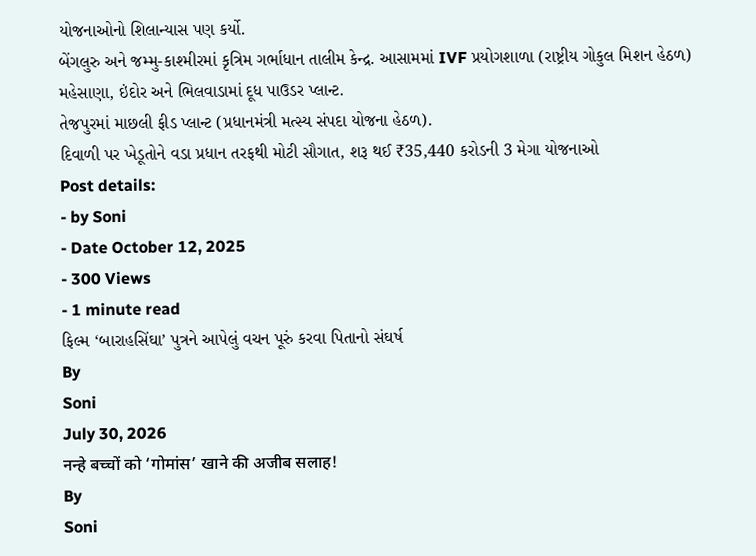યોજનાઓનો શિલાન્યાસ પણ કર્યો.
બેંગલુરુ અને જમ્મુ-કાશ્મીરમાં કૃત્રિમ ગર્ભાધાન તાલીમ કેન્દ્ર. આસામમાં IVF પ્રયોગશાળા (રાષ્ટ્રીય ગોકુલ મિશન હેઠળ) મહેસાણા, ઇંદોર અને ભિલવાડામાં દૂધ પાઉડર પ્લાન્ટ.
તેજપુરમાં માછલી ફીડ પ્લાન્ટ (પ્રધાનમંત્રી મત્સ્ય સંપદા યોજના હેઠળ).
દિવાળી પર ખેડૂતોને વડા પ્રધાન તરફથી મોટી સૌગાત, શરૂ થઈ ₹35,440 કરોડની 3 મેગા યોજનાઓ
Post details:
- by Soni
- Date October 12, 2025
- 300 Views
- 1 minute read
ફિલ્મ ‘બારાહસિંઘા’ પુત્રને આપેલું વચન પૂરું કરવા પિતાનો સંઘર્ષ
By
Soni
July 30, 2026
नन्हे बच्चों को ‘गोमांस’ खाने की अजीब सलाह!
By
Soni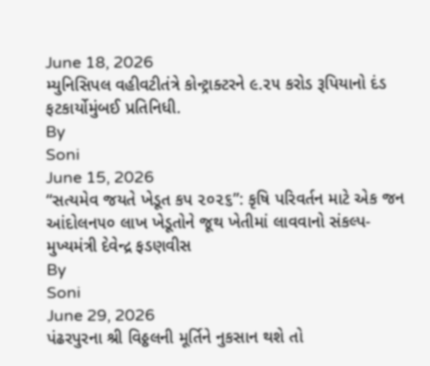June 18, 2026
મ્યુનિસિપલ વહીવટીતંત્રે કોન્ટ્રાક્ટરને ૯.૨૫ કરોડ રૂપિયાનો દંડ ફટકાર્યોમુંબઈ પ્રતિનિધી.
By
Soni
June 15, 2026
“સત્યમેવ જયતે ખેડૂત કપ ૨૦૨૬”: કૃષિ પરિવર્તન માટે એક જન આંદોલન૫૦ લાખ ખેડૂતોને જૂથ ખેતીમાં લાવવાનો સંકલ્પ- મુખ્યમંત્રી દેવેન્દ્ર ફડણવીસ
By
Soni
June 29, 2026
પંઢરપુરના શ્રી વિઠ્ઠલની મૂર્તિને નુકસાન થશે તો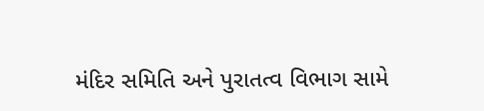મંદિર સમિતિ અને પુરાતત્વ વિભાગ સામે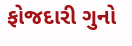ફોજદારી ગુનો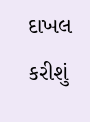દાખલ કરીશું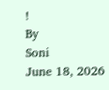!
By
Soni
June 18, 2026